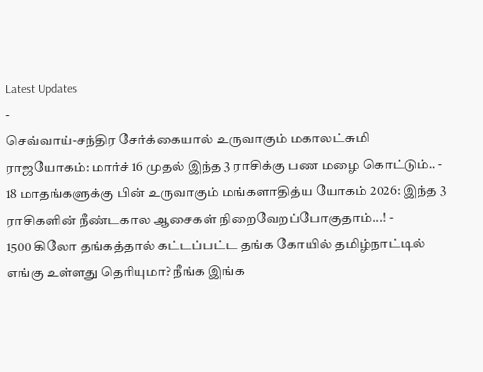Latest Updates
-
செவ்வாய்-சந்திர சேர்க்கையால் உருவாகும் மகாலட்சுமி ராஜயோகம்: மார்ச் 16 முதல் இந்த 3 ராசிக்கு பண மழை கொட்டும்.. -
18 மாதங்களுக்கு பின் உருவாகும் மங்களாதித்ய யோகம் 2026: இந்த 3 ராசிகளின் நீண்டகால ஆசைகள் நிறைவேறப்போகுதாம்...! -
1500 கிலோ தங்கத்தால் கட்டப்பட்ட தங்க கோயில் தமிழ்நாட்டில் எங்கு உள்ளது தெரியுமா? நீங்க இங்க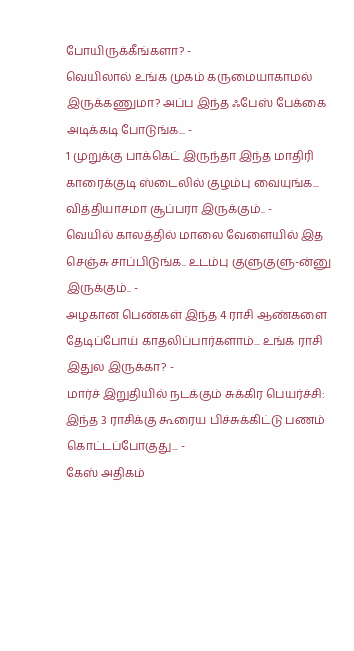போயிருக்கீங்களா? -
வெயிலால் உங்க முகம் கருமையாகாமல் இருக்கணுமா? அப்ப இந்த ஃபேஸ் பேக்கை அடிக்கடி போடுங்க... -
1 முறுக்கு பாக்கெட் இருந்தா இந்த மாதிரி காரைக்குடி ஸ்டைலில் குழம்பு வையுங்க... வித்தியாசமா சூப்பரா இருக்கும்.. -
வெயில் காலத்தில் மாலை வேளையில் இத செஞ்சு சாப்பிடுங்க.. உடம்பு குளுகுளு-ன்னு இருக்கும்.. -
அழகான பெண்கள் இந்த 4 ராசி ஆண்களை தேடிப்போய் காதலிப்பார்களாம்... உங்க ராசி இதுல இருக்கா? -
மார்ச் இறுதியில் நடக்கும் சுக்கிர பெயர்ச்சி: இந்த 3 ராசிக்கு கூரைய பிச்சுக்கிட்டு பணம் கொட்டப்போகுது... -
கேஸ் அதிகம்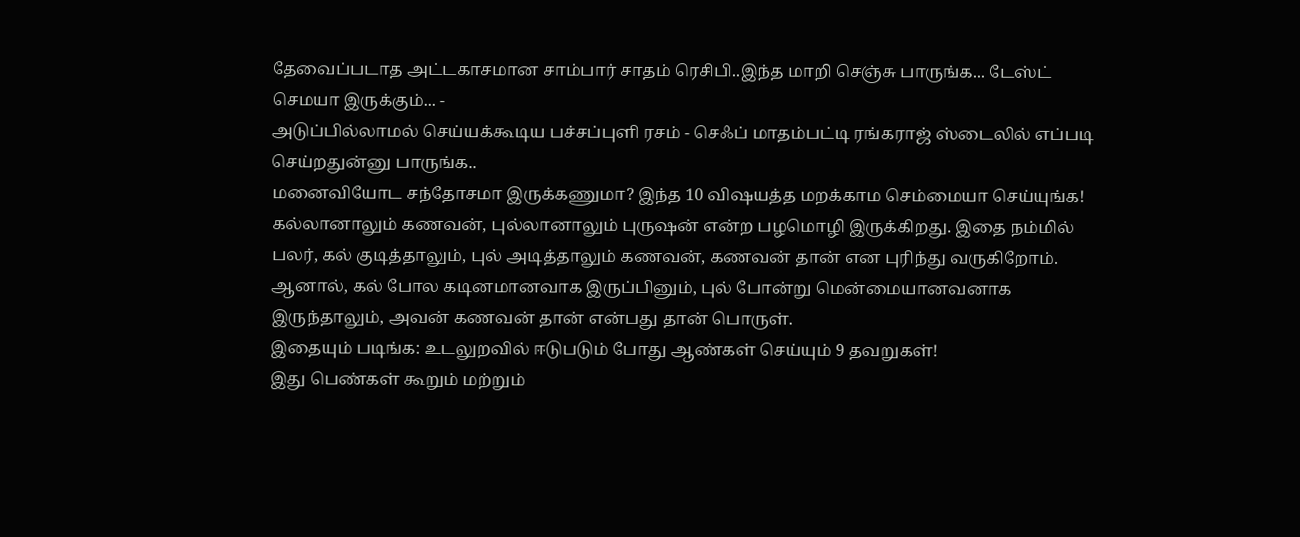தேவைப்படாத அட்டகாசமான சாம்பார் சாதம் ரெசிபி..இந்த மாறி செஞ்சு பாருங்க... டேஸ்ட் செமயா இருக்கும்... -
அடுப்பில்லாமல் செய்யக்கூடிய பச்சப்புளி ரசம் - செஃப் மாதம்பட்டி ரங்கராஜ் ஸ்டைலில் எப்படி செய்றதுன்னு பாருங்க..
மனைவியோட சந்தோசமா இருக்கணுமா? இந்த 10 விஷயத்த மறக்காம செம்மையா செய்யுங்க!
கல்லானாலும் கணவன், புல்லானாலும் புருஷன் என்ற பழமொழி இருக்கிறது. இதை நம்மில் பலர், கல் குடித்தாலும், புல் அடித்தாலும் கணவன், கணவன் தான் என புரிந்து வருகிறோம்.
ஆனால், கல் போல கடினமானவாக இருப்பினும், புல் போன்று மென்மையானவனாக இருந்தாலும், அவன் கணவன் தான் என்பது தான் பொருள்.
இதையும் படிங்க: உடலுறவில் ஈடுபடும் போது ஆண்கள் செய்யும் 9 தவறுகள்!
இது பெண்கள் கூறும் மற்றும்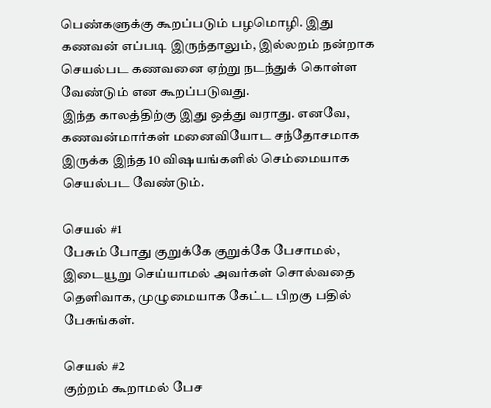பெண்களுக்கு கூறப்படும் பழமொழி. இது கணவன் எப்படி இருந்தாலும், இல்லறம் நன்றாக செயல்பட கணவனை ஏற்று நடந்துக் கொள்ள வேண்டும் என கூறப்படுவது.
இந்த காலத்திற்கு இது ஒத்து வராது. எனவே, கணவன்மார்கள் மனைவியோட சந்தோசமாக இருக்க இந்த 10 விஷயங்களில் செம்மையாக செயல்பட வேண்டும்.

செயல் #1
பேசும் போது குறுக்கே குறுக்கே பேசாமல், இடையூறு செய்யாமல் அவர்கள் சொல்வதை தெளிவாக, முழுமையாக கேட்ட பிறகு பதில் பேசுங்கள்.

செயல் #2
குற்றம் கூறாமல் பேச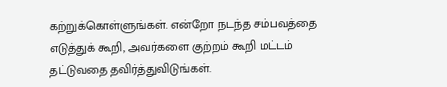கற்றுக்கொள்ளுங்கள். என்றோ நடந்த சம்பவத்தை எடுத்துக் கூறி, அவர்களை குற்றம் கூறி மட்டம் தட்டுவதை தவிர்த்துவிடுங்கள்.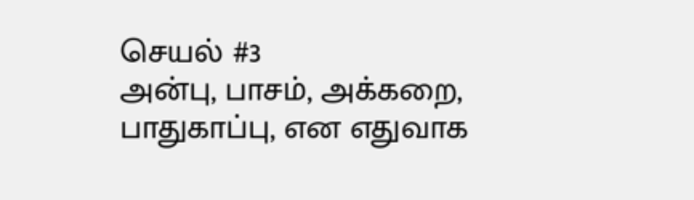செயல் #3
அன்பு, பாசம், அக்கறை, பாதுகாப்பு, என எதுவாக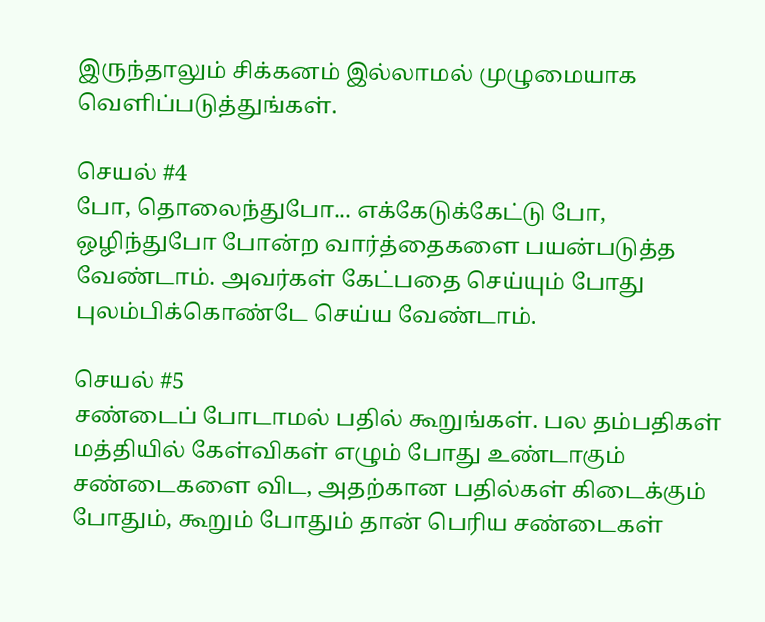இருந்தாலும் சிக்கனம் இல்லாமல் முழுமையாக வெளிப்படுத்துங்கள்.

செயல் #4
போ, தொலைந்துபோ... எக்கேடுக்கேட்டு போ, ஒழிந்துபோ போன்ற வார்த்தைகளை பயன்படுத்த வேண்டாம். அவர்கள் கேட்பதை செய்யும் போது புலம்பிக்கொண்டே செய்ய வேண்டாம்.

செயல் #5
சண்டைப் போடாமல் பதில் கூறுங்கள். பல தம்பதிகள் மத்தியில் கேள்விகள் எழும் போது உண்டாகும் சண்டைகளை விட, அதற்கான பதில்கள் கிடைக்கும் போதும், கூறும் போதும் தான் பெரிய சண்டைகள்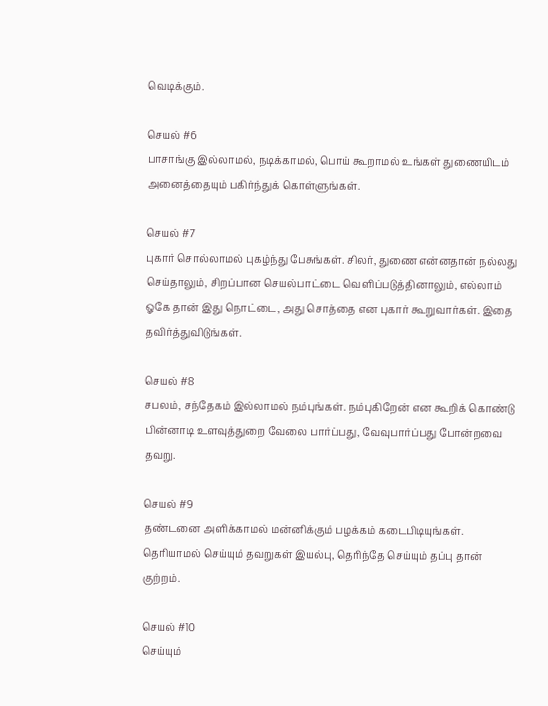வெடிக்கும்.

செயல் #6
பாசாங்கு இல்லாமல், நடிக்காமல், பொய் கூறாமல் உங்கள் துணையிடம் அனைத்தையும் பகிர்ந்துக் கொள்ளுங்கள்.

செயல் #7
புகார் சொல்லாமல் புகழ்ந்து பேசுங்கள். சிலர், துணை என்னதான் நல்லது செய்தாலும், சிறப்பான செயல்பாட்டை வெளிப்படுத்தினாலும், எல்லாம் ஓகே தான் இது நொட்டை, அது சொத்தை என புகார் கூறுவார்கள். இதை தவிர்த்துவிடுங்கள்.

செயல் #8
சபலம், சந்தேகம் இல்லாமல் நம்புங்கள். நம்புகிறேன் என கூறிக் கொண்டு பின்னாடி உளவுத்துறை வேலை பார்ப்பது, வேவுபார்ப்பது போன்றவை தவறு.

செயல் #9
தண்டனை அளிக்காமல் மன்னிக்கும் பழக்கம் கடைபிடியுங்கள். தெரியாமல் செய்யும் தவறுகள் இயல்பு, தெரிந்தே செய்யும் தப்பு தான் குற்றம்.

செயல் #10
செய்யும்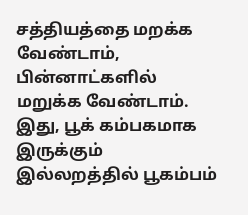சத்தியத்தை மறக்க வேண்டாம், பின்னாட்களில் மறுக்க வேண்டாம். இது, பூக் கம்பகமாக இருக்கும் இல்லறத்தில் பூகம்பம்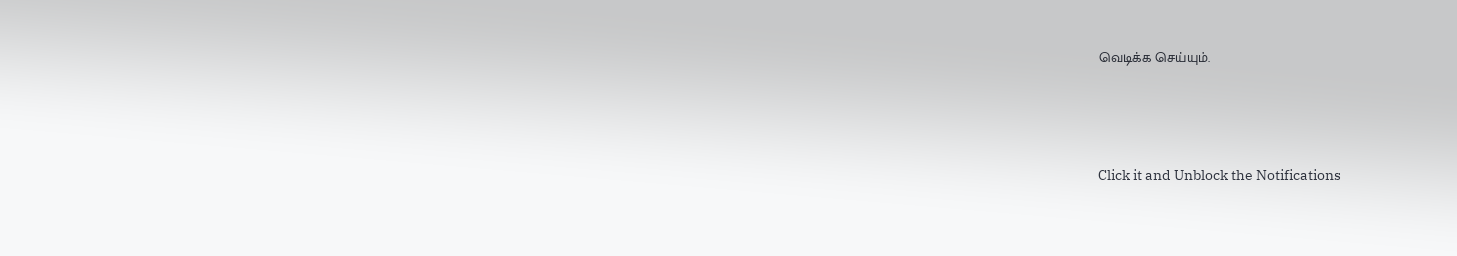வெடிக்க செய்யும்.



Click it and Unblock the Notifications